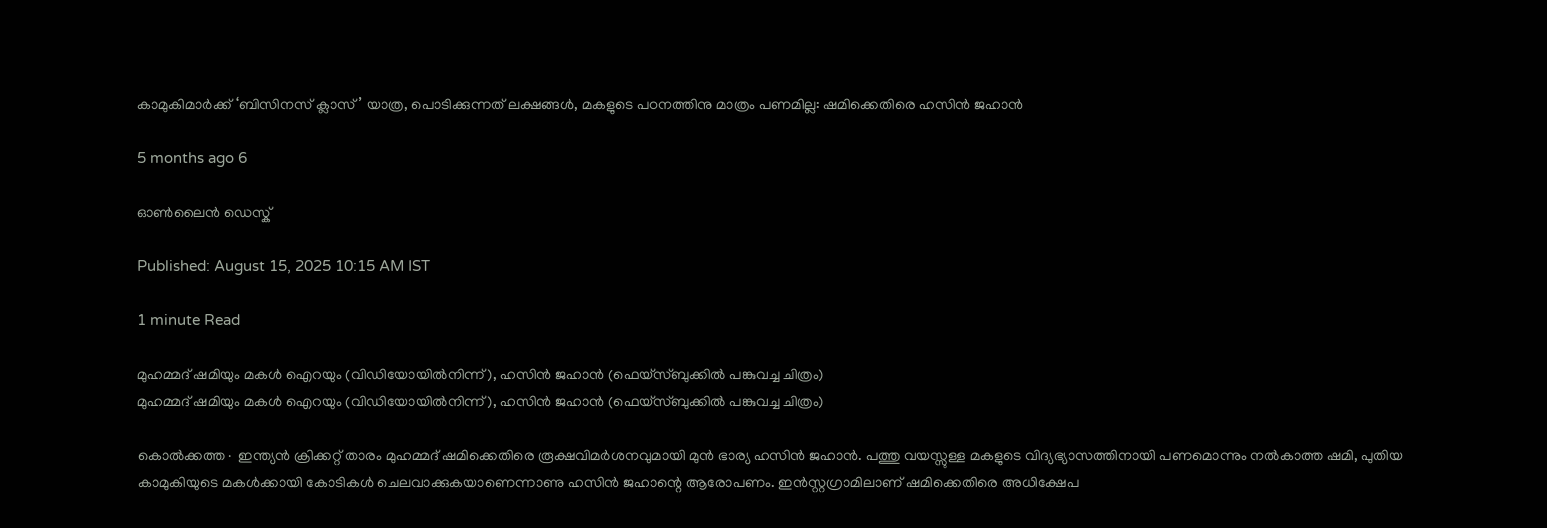കാമുകിമാർക്ക് ‘ബിസിനസ് ക്ലാസ്’ യാത്ര, പൊടിക്കുന്നത് ലക്ഷങ്ങൾ, മകളുടെ പഠനത്തിനു മാത്രം പണമില്ല: ഷമിക്കെതിരെ ഹസിൻ ജഹാൻ

5 months ago 6

ഓൺലൈൻ ഡെസ്ക്

Published: August 15, 2025 10:15 AM IST

1 minute Read

മുഹമ്മദ് ഷമിയും മകൾ ഐറയും (വിഡിയോയിൽനിന്ന്), ഹസിൻ ജഹാൻ (ഫെയ്സ്‌ബുക്കിൽ പങ്കുവച്ച ചിത്രം)
മുഹമ്മദ് ഷമിയും മകൾ ഐറയും (വിഡിയോയിൽനിന്ന്), ഹസിൻ ജഹാൻ (ഫെയ്സ്‌ബുക്കിൽ പങ്കുവച്ച ചിത്രം)

കൊൽക്കത്ത∙ ഇന്ത്യൻ ക്രിക്കറ്റ് താരം മുഹമ്മദ് ഷമിക്കെതിരെ രൂക്ഷവിമർശനവുമായി മുൻ ഭാര്യ ഹസിൻ ജഹാൻ. പത്തു വയസ്സുള്ള മകളുടെ വിദ്യഭ്യാസത്തിനായി പണമൊന്നും നൽകാത്ത ഷമി, പുതിയ കാമുകിയുടെ മകൾക്കായി കോടികൾ ചെലവാക്കുകയാണെന്നാണു ഹസിൻ ജഹാന്റെ ആരോപണം. ഇൻസ്റ്റഗ്രാമിലാണ് ഷമിക്കെതിരെ അധിക്ഷേപ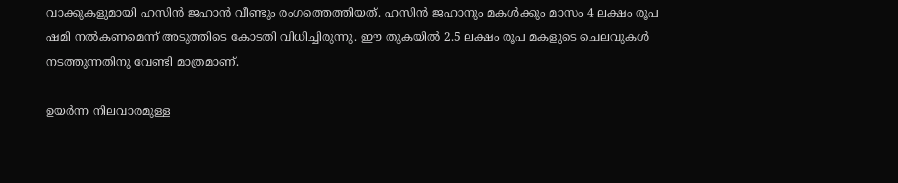വാക്കുകളുമായി ഹസിൻ ജഹാൻ വീണ്ടും രംഗത്തെത്തിയത്. ഹസിൻ ജഹാനും മകൾക്കും മാസം 4 ലക്ഷം രൂപ ഷമി നൽകണമെന്ന് അടുത്തിടെ കോടതി വിധിച്ചിരുന്നു. ഈ തുകയിൽ 2.5 ലക്ഷം രൂപ മകളുടെ ചെലവുകൾ നടത്തുന്നതിനു വേണ്ടി മാത്രമാണ്.

ഉയർന്ന നിലവാരമുള്ള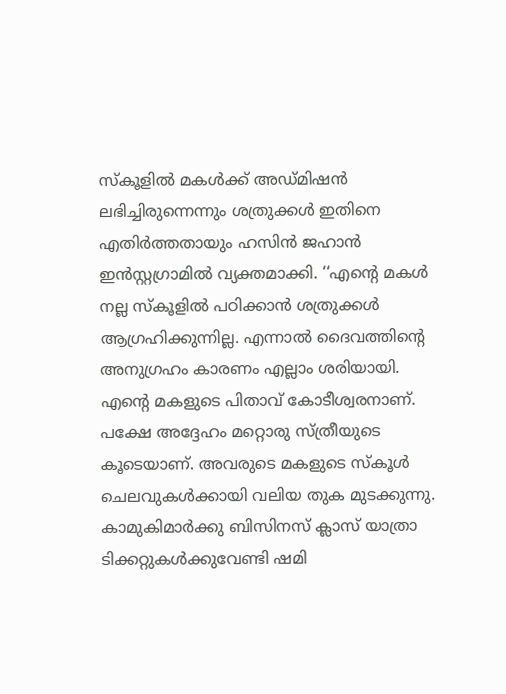സ്കൂളിൽ മകൾക്ക് അഡ്മിഷൻ ലഭിച്ചിരുന്നെന്നും ശത്രുക്കൾ ഇതിനെ എതിർത്തതായും ഹസിൻ ജഹാൻ ഇൻസ്റ്റഗ്രാമിൽ വ്യക്തമാക്കി. ‘‘എന്റെ മകൾ നല്ല സ്കൂളിൽ പഠിക്കാൻ ശത്രുക്കൾ ആഗ്രഹിക്കുന്നില്ല. എന്നാൽ ദൈവത്തിന്റെ അനുഗ്രഹം കാരണം എല്ലാം ശരിയായി. എന്റെ മകളുടെ പിതാവ് കോടീശ്വരനാണ്. പക്ഷേ അദ്ദേഹം മറ്റൊരു സ്ത്രീയുടെ കൂടെയാണ്. അവരുടെ മകളുടെ സ്കൂൾ ചെലവുകൾക്കായി വലിയ തുക മുടക്കുന്നു. കാമുകിമാർക്കു ബിസിനസ് ക്ലാസ് യാത്രാ ടിക്കറ്റുകൾക്കുവേണ്ടി ഷമി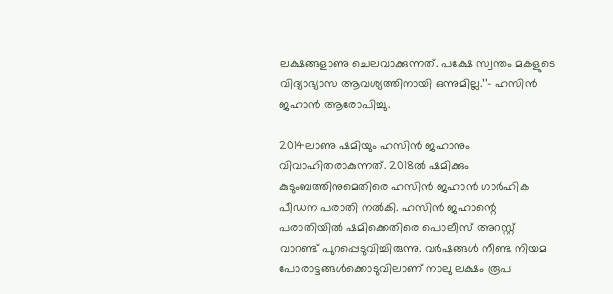ലക്ഷങ്ങളാണു ചെലവാക്കുന്നത്. പക്ഷേ സ്വന്തം മകളുടെ വിദ്യാഭ്യാസ ആവശ്യത്തിനായി ഒന്നുമില്ല.’’– ഹസിൻ ജഹാൻ ആരോപിച്ചു.

2014ലാണു ഷമിയും ഹസിൻ ജഹാനും വിവാഹിതരാകുന്നത്. 2018ൽ ഷമിക്കും കുടുംബത്തിനുമെതിരെ ഹസിൻ ജഹാൻ ഗാർഹിക പീഡന പരാതി നൽകി. ഹസിൻ ജഹാന്റെ പരാതിയിൽ ഷമിക്കെതിരെ പൊലീസ് അറസ്റ്റ് വാറണ്ട് പുറപ്പെടുവിച്ചിരുന്നു. വർഷങ്ങൾ നീണ്ട നിയമ പോരാട്ടങ്ങൾക്കൊടുവിലാണ് നാലു ലക്ഷം രൂപ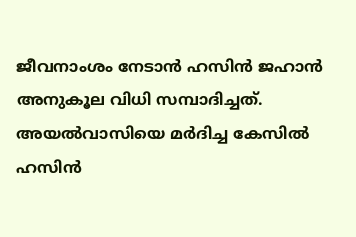ജീവനാംശം നേടാൻ ഹസിൻ ജഹാൻ അനുകൂല വിധി സമ്പാദിച്ചത്. അയൽവാസിയെ മർദിച്ച കേസിൽ ഹസിൻ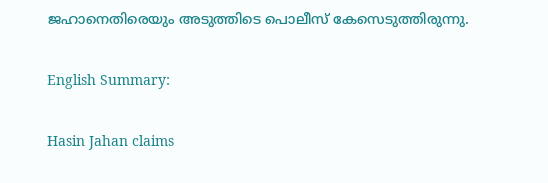ജഹാനെതിരെയും അടുത്തിടെ പൊലീസ് കേസെടുത്തിരുന്നു.

English Summary:

Hasin Jahan claims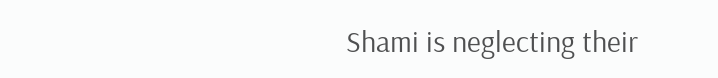Shami is neglecting their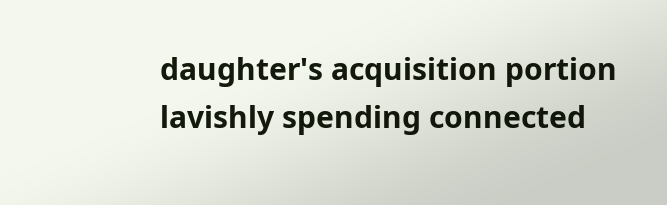daughter's acquisition portion lavishly spending connected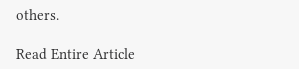others.

Read Entire Article